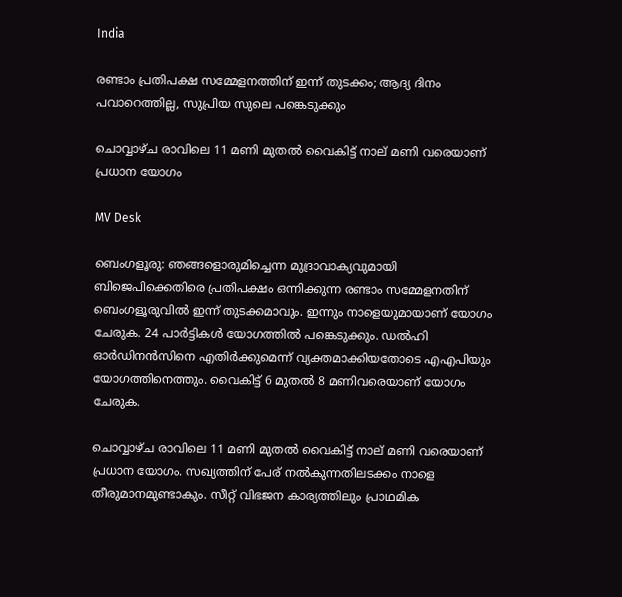India

രണ്ടാം പ്രതിപക്ഷ സമ്മേളനത്തിന് ഇന്ന് തുടക്കം; ആദ്യ ദിനം പവാറെത്തില്ല, സുപ്രിയ സുലെ പങ്കെടുക്കും

ചൊവ്വാഴ്ച രാവിലെ 11 മണി മുതൽ വൈകിട്ട് നാല് മണി വരെയാണ് പ്രധാന യോഗം

MV Desk

ബെംഗളൂരു: ഞങ്ങളൊരുമിച്ചെന്ന മുദ്രാവാക്യവുമായി ബിജെപിക്കെതിരെ പ്രതിപക്ഷം ഒന്നിക്കുന്ന രണ്ടാം സമ്മേളനതിന് ബെംഗളൂരുവിൽ ഇന്ന് തുടക്കമാവും. ഇന്നും നാളെയുമായാണ് യോഗം ചേരുക. 24 പാർട്ടികൾ യോഗത്തിൽ പങ്കെടുക്കും. ഡൽഹി ഓർഡിനൻസിനെ എതിർക്കുമെന്ന് വ്യക്തമാക്കിയതോടെ എഎപിയും യോഗത്തിനെത്തും. വൈകിട്ട് 6 മുതൽ 8 മണിവരെയാണ് യോഗം ചേരുക.

ചൊവ്വാഴ്ച രാവിലെ 11 മണി മുതൽ വൈകിട്ട് നാല് മണി വരെയാണ് പ്രധാന യോഗം. സഖ്യത്തിന് പേര് നൽകുന്നതിലടക്കം നാളെ തീരുമാനമുണ്ടാകും. സീറ്റ് വിഭജന കാര്യത്തിലും പ്രാഥമിക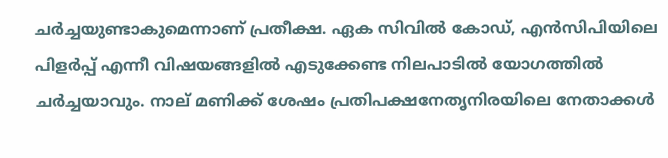ചർച്ചയുണ്ടാകുമെന്നാണ് പ്രതീക്ഷ. ഏക സിവിൽ കോഡ്, എൻസിപിയിലെ പിളർപ്പ് എന്നീ വിഷയങ്ങളിൽ എടുക്കേണ്ട നിലപാടിൽ യോഗത്തിൽ ചർച്ചയാവും. നാല് മണിക്ക് ശേഷം പ്രതിപക്ഷനേതൃനിരയിലെ നേതാക്കൾ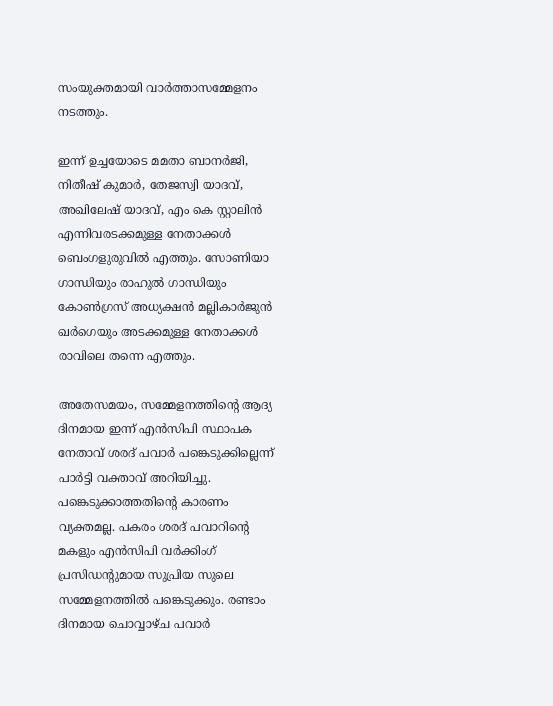സംയുക്തമായി വാർത്താസമ്മേളനം നടത്തും.

ഇന്ന് ഉച്ചയോടെ മമതാ ബാനർജി, നിതീഷ് കുമാർ, തേജസ്വി യാദവ്, അഖിലേഷ് യാദവ്, എം കെ സ്റ്റാലിൻ എന്നിവരടക്കമുള്ള നേതാക്കൾ ബെംഗളുരുവിൽ എത്തും. സോണിയാ ഗാന്ധിയും രാഹുൽ ഗാന്ധിയും കോൺഗ്രസ് അധ്യക്ഷൻ മല്ലികാർജുൻ ഖർഗെയും അടക്കമുള്ള നേതാക്കൾ രാവിലെ തന്നെ എത്തും.

അതേസമയം, സമ്മേളനത്തിന്‍റെ ആദ്യ ദിനമായ ഇന്ന് എൻസിപി സ്ഥാപക നേതാവ് ശരദ് പവാർ പങ്കെടുക്കില്ലെന്ന് പാർട്ടി വക്താവ് അറിയിച്ചു. പങ്കെടുക്കാത്തതിന്‍റെ കാരണം വ്യക്തമല്ല. പകരം ശരദ് പവാറിന്‍റെ മകളും എൻസിപി വർക്കിംഗ് പ്രസിഡന്‍റുമായ സുപ്രിയ സുലെ സമ്മേളനത്തിൽ പങ്കെടുക്കും. രണ്ടാം ദിനമായ ചൊവ്വാഴ്ച പവാർ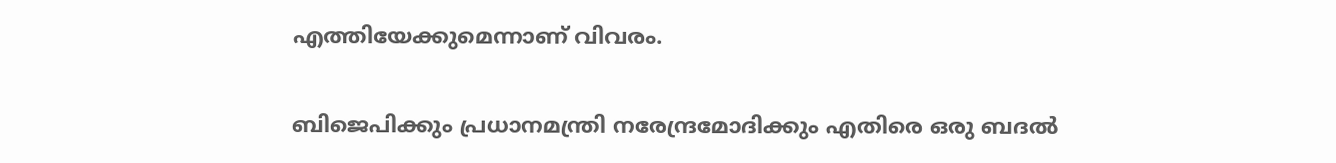എത്തിയേക്കുമെന്നാണ് വിവരം.

ബിജെപിക്കും പ്രധാനമന്ത്രി നരേന്ദ്രമോദിക്കും എതിരെ ഒരു ബദൽ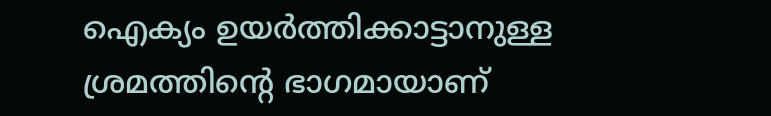ഐക്യം ഉയർത്തിക്കാട്ടാനുള്ള ശ്രമത്തിന്‍റെ ഭാഗമായാണ്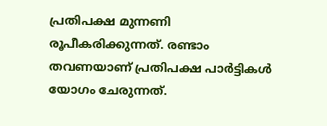പ്രതിപക്ഷ മുന്നണി രൂപീകരിക്കുന്നത്. രണ്ടാം തവണയാണ് പ്രതിപക്ഷ പാർട്ടികൾ യോഗം ചേരുന്നത്.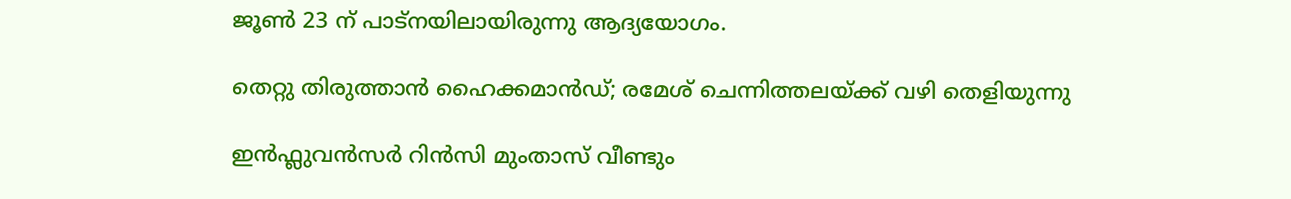ജൂൺ 23 ന് പാട്നയിലായിരുന്നു ആദ്യയോഗം.

തെറ്റു തിരുത്താൻ ഹൈക്കമാൻഡ്; രമേശ് ചെന്നിത്തലയ്ക്ക് വഴി തെളിയുന്നു

ഇൻഫ്ലുവൻസർ റിൻസി മുംതാസ് വീണ്ടും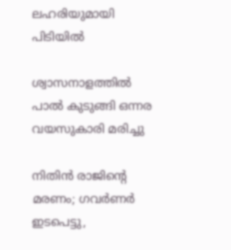ലഹരിയുമായി പിടിയിൽ

ശ്വാസനാളത്തിൽ പാൽ കുടുങ്ങി ഒന്നര വയസുകാരി മരിച്ചു

നിതിൻ രാജിന്‍റെ മരണം; ഗവർണർ ഇടപെട്ടു,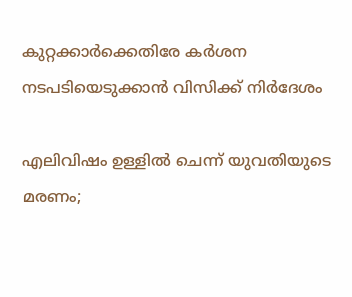കുറ്റക്കാർക്കെതിരേ കർശന നടപടിയെടുക്കാൻ വിസിക്ക് നിർദേശം

എലിവിഷം ഉള്ളിൽ ചെന്ന് യുവതിയുടെ മരണം;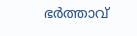ഭർത്താവ്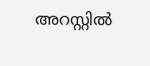അറസ്റ്റിൽ